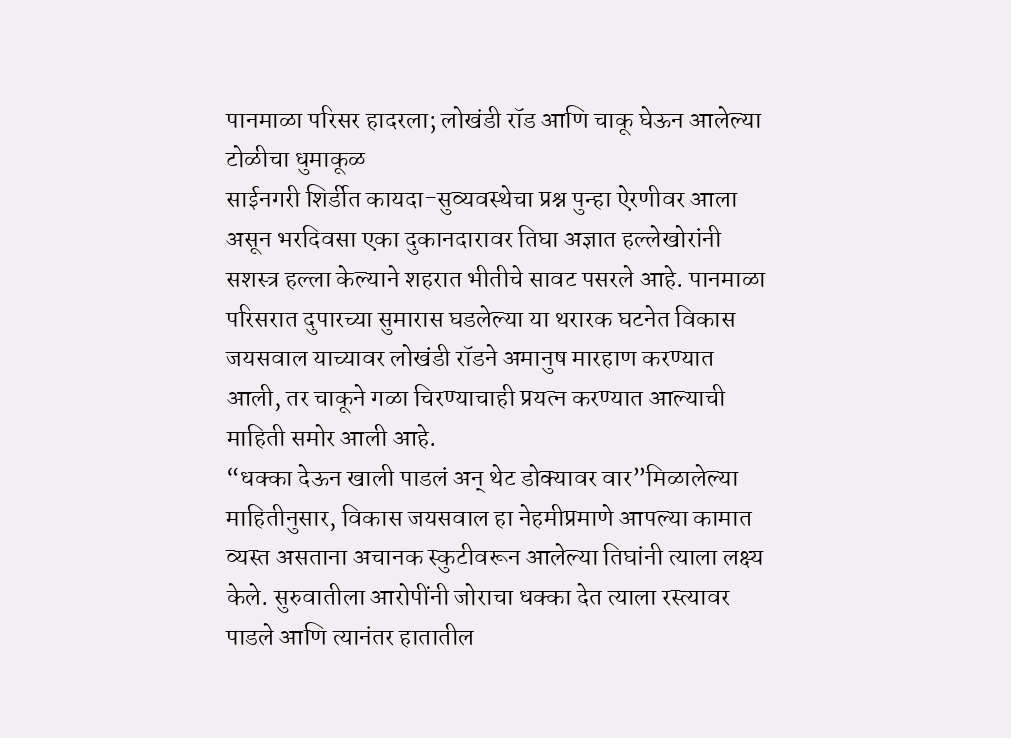पानमाळा परिसर हादरला; लोखंडी रॉड आणि चाकू घेऊन आलेल्या टोळीचा धुमाकूळ
साईनगरी शिर्डीत कायदा-सुव्यवस्थेचा प्रश्न पुन्हा ऐरणीवर आला असून भरदिवसा एका दुकानदारावर तिघा अज्ञात हल्लेखोरांनी सशस्त्र हल्ला केल्याने शहरात भीतीचे सावट पसरले आहे. पानमाळा परिसरात दुपारच्या सुमारास घडलेल्या या थरारक घटनेत विकास जयसवाल याच्यावर लोखंडी रॉडने अमानुष मारहाण करण्यात आली, तर चाकूने गळा चिरण्याचाही प्रयत्न करण्यात आल्याची माहिती समोर आली आहे.
“धक्का देऊन खाली पाडलं अन् थेट डोक्यावर वार”मिळालेल्या माहितीनुसार, विकास जयसवाल हा नेहमीप्रमाणे आपल्या कामात व्यस्त असताना अचानक स्कुटीवरून आलेल्या तिघांनी त्याला लक्ष्य केले. सुरुवातीला आरोपींनी जोराचा धक्का देत त्याला रस्त्यावर पाडले आणि त्यानंतर हातातील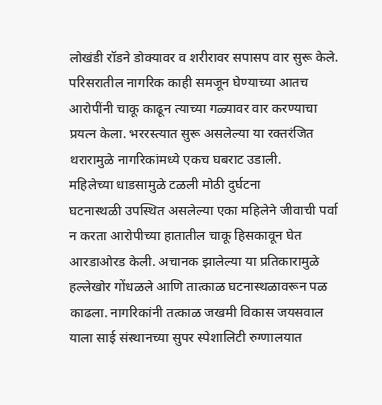लोखंडी रॉडने डोक्यावर व शरीरावर सपासप वार सुरू केले. परिसरातील नागरिक काही समजून घेण्याच्या आतच आरोपींनी चाकू काढून त्याच्या गळ्यावर वार करण्याचा प्रयत्न केला. भररस्त्यात सुरू असलेल्या या रक्तरंजित थरारामुळे नागरिकांमध्ये एकच घबराट उडाली.
महिलेच्या धाडसामुळे टळली मोठी दुर्घटना
घटनास्थळी उपस्थित असलेल्या एका महिलेने जीवाची पर्वा न करता आरोपीच्या हातातील चाकू हिसकावून घेत आरडाओरड केली. अचानक झालेल्या या प्रतिकारामुळे हल्लेखोर गोंधळले आणि तात्काळ घटनास्थळावरून पळ काढला. नागरिकांनी तत्काळ जखमी विकास जयसवाल याला साई संस्थानच्या सुपर स्पेशालिटी रुग्णालयात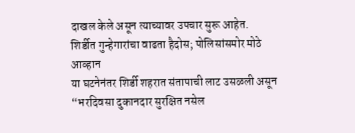दाखल केले असून त्याच्यावर उपचार सुरू आहेत.
शिर्डीत गुन्हेगारांचा वाढता हैदोस; पोलिसांसमोर मोठे आव्हान
या घटनेनंतर शिर्डी शहरात संतापाची लाट उसळली असून “भरदिवसा दुकानदार सुरक्षित नसेल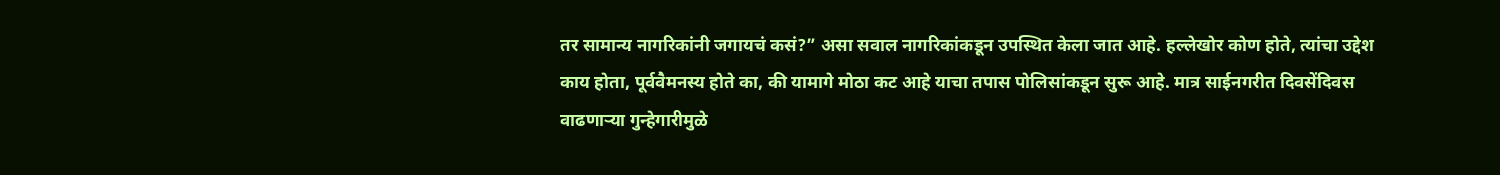तर सामान्य नागरिकांनी जगायचं कसं?” असा सवाल नागरिकांकडून उपस्थित केला जात आहे. हल्लेखोर कोण होते, त्यांचा उद्देश काय होता, पूर्ववैमनस्य होते का, की यामागे मोठा कट आहे याचा तपास पोलिसांकडून सुरू आहे. मात्र साईनगरीत दिवसेंदिवस वाढणाऱ्या गुन्हेगारीमुळे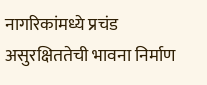नागरिकांमध्ये प्रचंड असुरक्षिततेची भावना निर्माण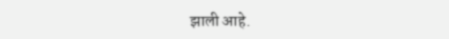झाली आहे.